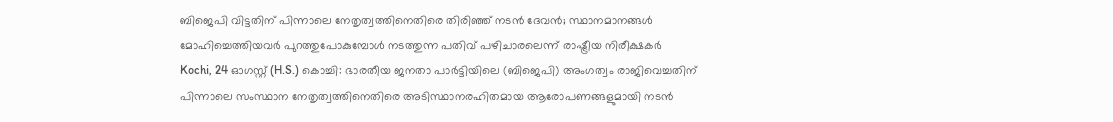ബിജെപി വിട്ടതിന് പിന്നാലെ നേതൃത്വത്തിനെതിരെ തിരിഞ്ഞ് നടൻ ദേവൻ; സ്ഥാനമാനങ്ങൾ മോഹിച്ചെത്തിയവർ പുറത്തുപോകുമ്പോൾ നടത്തുന്ന പതിവ് പഴിചാരലെന്ന് രാഷ്ട്രീയ നിരീക്ഷകർ
Kochi, 24 ഓഗസ്റ്റ് (H.S.) കൊച്ചി: ഭാരതീയ ജനതാ പാർട്ടിയിലെ (ബിജെപി) അംഗത്വം രാജിവെച്ചതിന് പിന്നാലെ സംസ്ഥാന നേതൃത്വത്തിനെതിരെ അടിസ്ഥാനരഹിതമായ ആരോപണങ്ങളുമായി നടൻ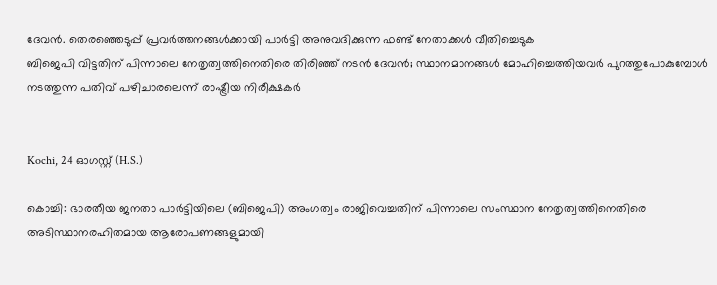ദേവൻ. തെരഞ്ഞെടുപ്പ് പ്രവർത്തനങ്ങൾക്കായി പാർട്ടി അനുവദിക്കുന്ന ഫണ്ട് നേതാക്കൾ വീതിച്ചെടുക
ബിജെപി വിട്ടതിന് പിന്നാലെ നേതൃത്വത്തിനെതിരെ തിരിഞ്ഞ് നടൻ ദേവൻ; സ്ഥാനമാനങ്ങൾ മോഹിച്ചെത്തിയവർ പുറത്തുപോകുമ്പോൾ നടത്തുന്ന പതിവ് പഴിചാരലെന്ന് രാഷ്ട്രീയ നിരീക്ഷകർ


Kochi, 24 ഓഗസ്റ്റ് (H.S.)

കൊച്ചി: ഭാരതീയ ജനതാ പാർട്ടിയിലെ (ബിജെപി) അംഗത്വം രാജിവെച്ചതിന് പിന്നാലെ സംസ്ഥാന നേതൃത്വത്തിനെതിരെ അടിസ്ഥാനരഹിതമായ ആരോപണങ്ങളുമായി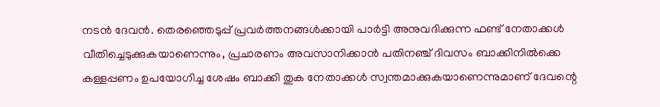നടൻ ദേവൻ. തെരഞ്ഞെടുപ്പ് പ്രവർത്തനങ്ങൾക്കായി പാർട്ടി അനുവദിക്കുന്ന ഫണ്ട് നേതാക്കൾ വീതിച്ചെടുക്കുകയാണെന്നും, പ്രചാരണം അവസാനിക്കാൻ പതിനഞ്ച് ദിവസം ബാക്കിനിൽക്കെ കള്ളപ്പണം ഉപയോഗിച്ച ശേഷം ബാക്കി തുക നേതാക്കൾ സ്വന്തമാക്കുകയാണെന്നുമാണ് ദേവന്റെ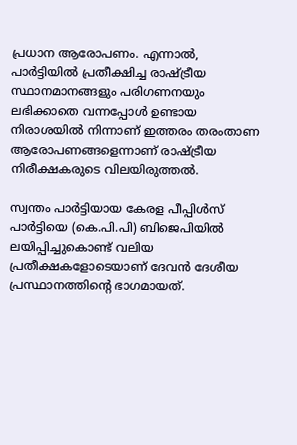പ്രധാന ആരോപണം. എന്നാൽ, പാർട്ടിയിൽ പ്രതീക്ഷിച്ച രാഷ്ട്രീയ സ്ഥാനമാനങ്ങളും പരിഗണനയും ലഭിക്കാതെ വന്നപ്പോൾ ഉണ്ടായ നിരാശയിൽ നിന്നാണ് ഇത്തരം തരംതാണ ആരോപണങ്ങളെന്നാണ് രാഷ്ട്രീയ നിരീക്ഷകരുടെ വിലയിരുത്തൽ.

സ്വന്തം പാർട്ടിയായ കേരള പീപ്പിൾസ് പാർട്ടിയെ (കെ.പി.പി) ബിജെപിയിൽ ലയിപ്പിച്ചുകൊണ്ട് വലിയ പ്രതീക്ഷകളോടെയാണ് ദേവൻ ദേശീയ പ്രസ്ഥാനത്തിന്റെ ഭാഗമായത്.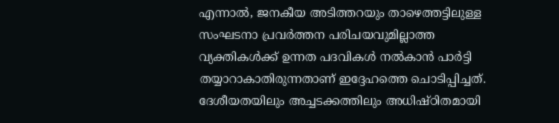എന്നാൽ, ജനകീയ അടിത്തറയും താഴെത്തട്ടിലുള്ള സംഘടനാ പ്രവർത്തന പരിചയവുമില്ലാത്ത വ്യക്തികൾക്ക് ഉന്നത പദവികൾ നൽകാൻ പാർട്ടി തയ്യാറാകാതിരുന്നതാണ് ഇദ്ദേഹത്തെ ചൊടിപ്പിച്ചത്. ദേശീയതയിലും അച്ചടക്കത്തിലും അധിഷ്ഠിതമായി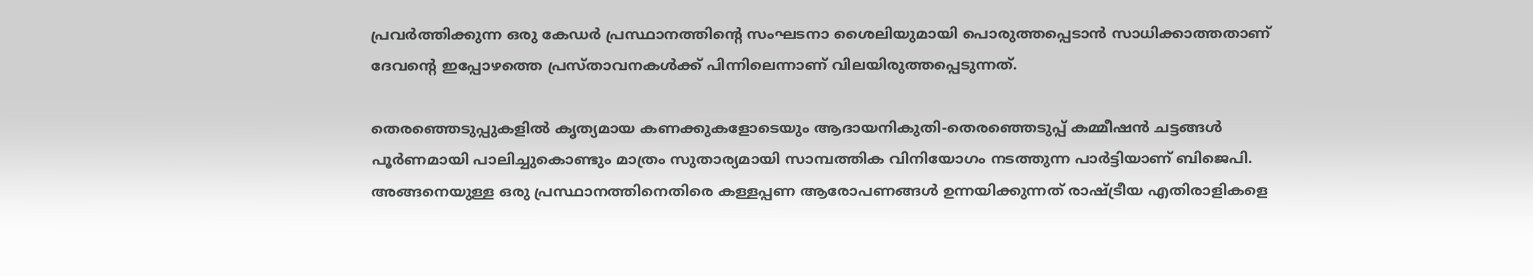പ്രവർത്തിക്കുന്ന ഒരു കേഡർ പ്രസ്ഥാനത്തിന്റെ സംഘടനാ ശൈലിയുമായി പൊരുത്തപ്പെടാൻ സാധിക്കാത്തതാണ് ദേവന്റെ ഇപ്പോഴത്തെ പ്രസ്താവനകൾക്ക് പിന്നിലെന്നാണ് വിലയിരുത്തപ്പെടുന്നത്.

തെരഞ്ഞെടുപ്പുകളിൽ കൃത്യമായ കണക്കുകളോടെയും ആദായനികുതി-തെരഞ്ഞെടുപ്പ് കമ്മീഷൻ ചട്ടങ്ങൾ പൂർണമായി പാലിച്ചുകൊണ്ടും മാത്രം സുതാര്യമായി സാമ്പത്തിക വിനിയോഗം നടത്തുന്ന പാർട്ടിയാണ് ബിജെപി. അങ്ങനെയുള്ള ഒരു പ്രസ്ഥാനത്തിനെതിരെ കള്ളപ്പണ ആരോപണങ്ങൾ ഉന്നയിക്കുന്നത് രാഷ്ട്രീയ എതിരാളികളെ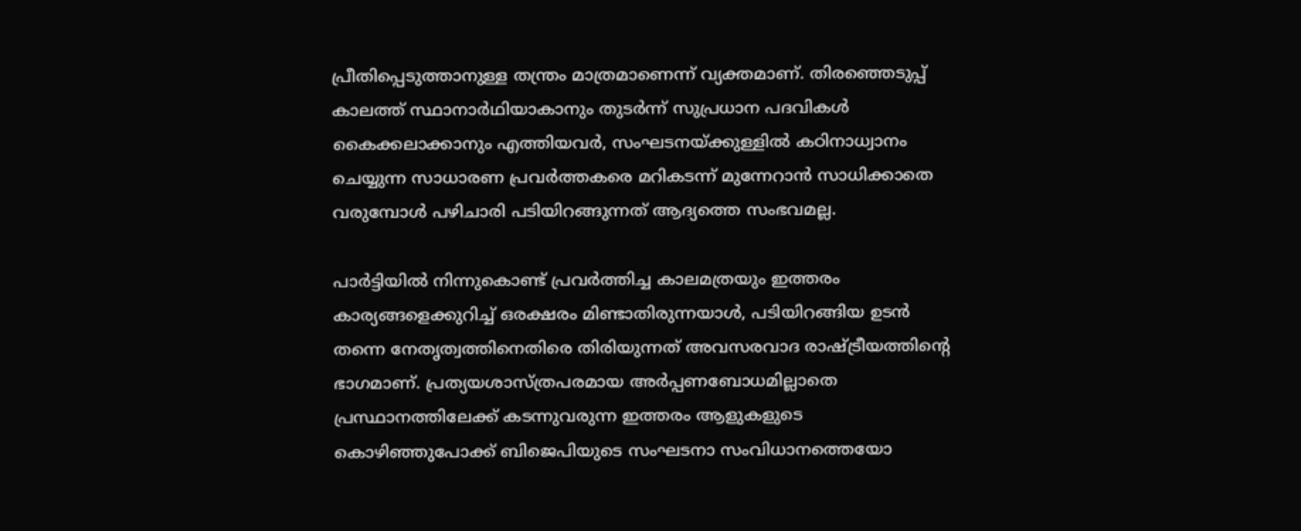പ്രീതിപ്പെടുത്താനുള്ള തന്ത്രം മാത്രമാണെന്ന് വ്യക്തമാണ്. തിരഞ്ഞെടുപ്പ് കാലത്ത് സ്ഥാനാർഥിയാകാനും തുടർന്ന് സുപ്രധാന പദവികൾ കൈക്കലാക്കാനും എത്തിയവർ, സംഘടനയ്ക്കുള്ളിൽ കഠിനാധ്വാനം ചെയ്യുന്ന സാധാരണ പ്രവർത്തകരെ മറികടന്ന് മുന്നേറാൻ സാധിക്കാതെ വരുമ്പോൾ പഴിചാരി പടിയിറങ്ങുന്നത് ആദ്യത്തെ സംഭവമല്ല.

പാർട്ടിയിൽ നിന്നുകൊണ്ട് പ്രവർത്തിച്ച കാലമത്രയും ഇത്തരം കാര്യങ്ങളെക്കുറിച്ച് ഒരക്ഷരം മിണ്ടാതിരുന്നയാൾ, പടിയിറങ്ങിയ ഉടൻ തന്നെ നേതൃത്വത്തിനെതിരെ തിരിയുന്നത് അവസരവാദ രാഷ്ട്രീയത്തിന്റെ ഭാഗമാണ്. പ്രത്യയശാസ്ത്രപരമായ അർപ്പണബോധമില്ലാതെ പ്രസ്ഥാനത്തിലേക്ക് കടന്നുവരുന്ന ഇത്തരം ആളുകളുടെ കൊഴിഞ്ഞുപോക്ക് ബിജെപിയുടെ സംഘടനാ സംവിധാനത്തെയോ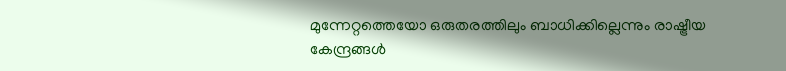മുന്നേറ്റത്തെയോ ഒരുതരത്തിലും ബാധിക്കില്ലെന്നും രാഷ്ട്രീയ കേന്ദ്രങ്ങൾ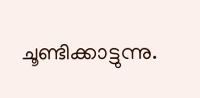ചൂണ്ടിക്കാട്ടുന്നു.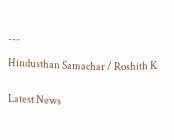---

Hindusthan Samachar / Roshith K


Latest News